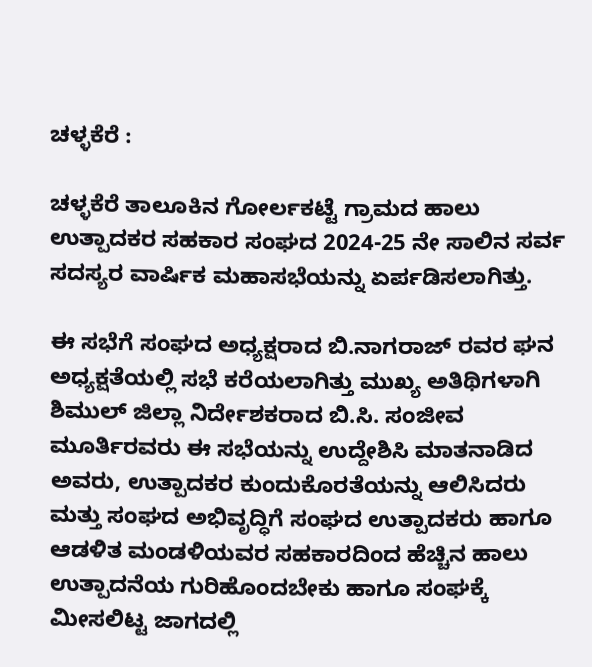ಚಳ್ಳಕೆರೆ :

ಚಳ್ಳಕೆರೆ ತಾಲೂಕಿನ ಗೋರ್ಲಕಟ್ಟೆ ಗ್ರಾಮದ ಹಾಲು ಉತ್ಪಾದಕರ ಸಹಕಾರ ಸಂಘದ 2024-25 ನೇ ಸಾಲಿನ ಸರ್ವ ಸದಸ್ಯರ ವಾರ್ಷಿಕ ಮಹಾಸಭೆಯನ್ನು ಏರ್ಪಡಿಸಲಾಗಿತ್ತು.

ಈ ಸಭೆಗೆ ಸಂಘದ ಅಧ್ಯಕ್ಷರಾದ ಬಿ.ನಾಗರಾಜ್ ರವರ ಘನ ಅಧ್ಯಕ್ಷತೆಯಲ್ಲಿ ಸಭೆ ಕರೆಯಲಾಗಿತ್ತು ಮುಖ್ಯ ಅತಿಥಿಗಳಾಗಿ ಶಿಮುಲ್ ಜಿಲ್ಲಾ ನಿರ್ದೇಶಕರಾದ ಬಿ.ಸಿ. ಸಂಜೀವ ಮೂರ್ತಿರವರು ಈ ಸಭೆಯನ್ನು ಉದ್ದೇಶಿಸಿ ಮಾತನಾಡಿದ ಅವರು, ಉತ್ಪಾದಕರ ಕುಂದುಕೊರತೆಯನ್ನು ಆಲಿಸಿದರು ಮತ್ತು ಸಂಘದ ಅಭಿವೃದ್ಧಿಗೆ ಸಂಘದ ಉತ್ಪಾದಕರು ಹಾಗೂ ಆಡಳಿತ ಮಂಡಳಿಯವರ ಸಹಕಾರದಿಂದ ಹೆಚ್ಚಿನ ಹಾಲು ಉತ್ಪಾದನೆಯ ಗುರಿಹೊಂದಬೇಕು ಹಾಗೂ ಸಂಘಕ್ಕೆ ಮೀಸಲಿಟ್ಟ ಜಾಗದಲ್ಲಿ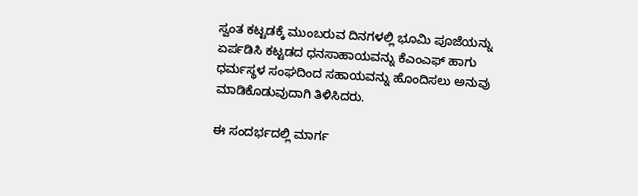ಸ್ವಂತ ಕಟ್ಟಡಕ್ಕೆ ಮುಂಬರುವ ದಿನಗಳಲ್ಲಿ ಭೂಮಿ ಪೂಜೆಯನ್ನು ಏರ್ಪಡಿಸಿ ಕಟ್ಟಡದ ಧನಸಾಹಾಯವನ್ನು ಕೆಎಂಎಫ್ ಹಾಗು ಧರ್ಮಸ್ಥಳ ಸಂಘದಿಂದ ಸಹಾಯವನ್ನು ಹೊಂದಿಸಲು ಅನುವು ಮಾಡಿಕೊಡುವುದಾಗಿ ತಿಳಿಸಿದರು.

ಈ ಸಂದರ್ಭದಲ್ಲಿ ಮಾರ್ಗ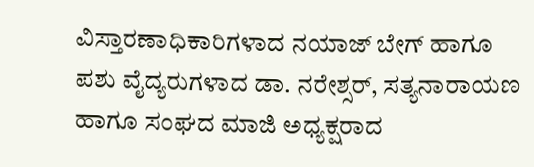ವಿಸ್ತಾರಣಾಧಿಕಾರಿಗಳಾದ ನಯಾಜ್ ಬೇಗ್ ಹಾಗೂ ಪಶು ವೈದ್ಯರುಗಳಾದ ಡಾ. ನರೇಶ್ಸರ್, ಸತ್ಯನಾರಾಯಣ ಹಾಗೂ ಸಂಘದ ಮಾಜಿ ಅಧ್ಯಕ್ಷರಾದ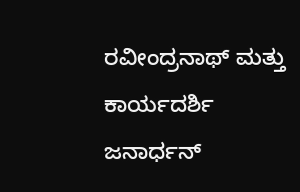ರವೀಂದ್ರನಾಥ್ ಮತ್ತು ಕಾರ್ಯದರ್ಶಿ ಜನಾರ್ಧನ್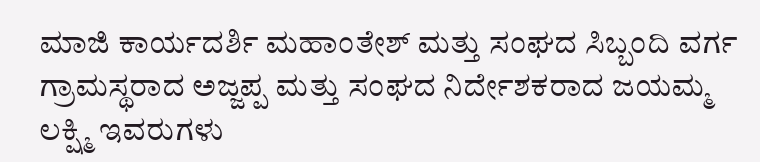ಮಾಜಿ ಕಾರ್ಯದರ್ಶಿ ಮಹಾಂತೇಶ್ ಮತ್ತು ಸಂಘದ ಸಿಬ್ಬಂದಿ ವರ್ಗ ಗ್ರಾಮಸ್ಥರಾದ ಅಜ್ಜಪ್ಪ ಮತ್ತು ಸಂಘದ ನಿರ್ದೇಶಕರಾದ ಜಯಮ್ಮ ಲಕ್ಷ್ಮಿ ಇವರುಗಳು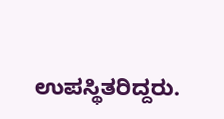ಉಪಸ್ಥಿತರಿದ್ದರು.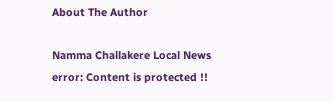About The Author

Namma Challakere Local News
error: Content is protected !!